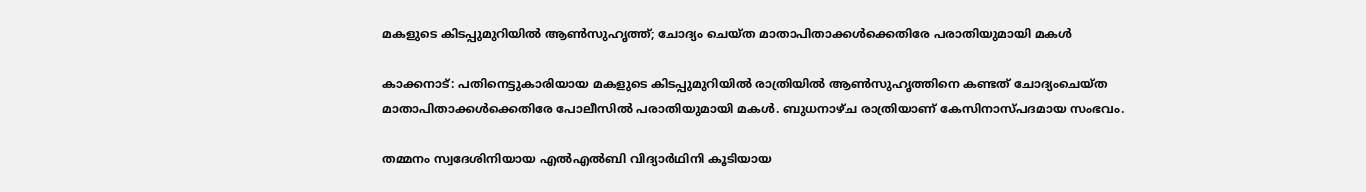മകളുടെ കിടപ്പുമുറിയില്‍ ആണ്‍സുഹൃത്ത്; ചോദ്യം ചെയ്ത മാതാപിതാക്കള്‍ക്കെതിരേ പരാതിയുമായി മകള്‍

കാക്കനാട്: പതിനെട്ടുകാരിയായ മകളുടെ കിടപ്പുമുറിയില്‍ രാത്രിയില്‍ ആണ്‍സുഹൃത്തിനെ കണ്ടത് ചോദ്യംചെയ്ത മാതാപിതാക്കള്‍ക്കെതിരേ പോലീസില്‍ പരാതിയുമായി മകള്‍. ബുധനാഴ്ച രാത്രിയാണ് കേസിനാസ്പദമായ സംഭവം.

തമ്മനം സ്വദേശിനിയായ എല്‍എല്‍ബി വിദ്യാര്‍ഥിനി കൂടിയായ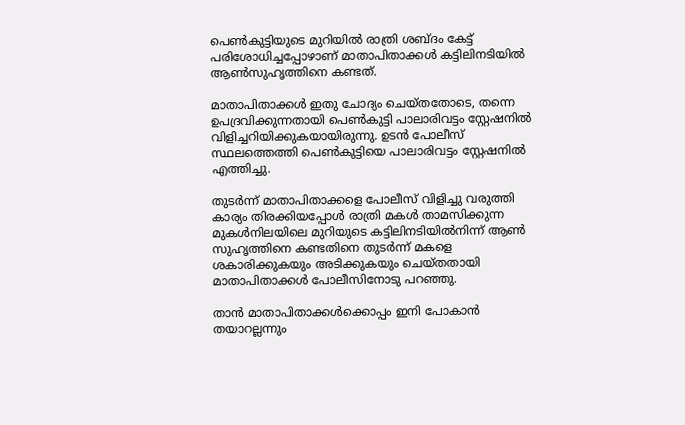പെണ്‍കുട്ടിയുടെ മുറിയില്‍ രാത്രി ശബ്ദം കേട്ട് പരിശോധിച്ചപ്പോഴാണ് മാതാപിതാക്കള്‍ കട്ടിലിനടിയില്‍ ആണ്‍സുഹൃത്തിനെ കണ്ടത്.

മാതാപിതാക്കള്‍ ഇതു ചോദ്യം ചെയ്തതോടെ, തന്നെ ഉപദ്രവിക്കുന്നതായി പെണ്‍കുട്ടി പാലാരിവട്ടം സ്റ്റേഷനില്‍ വിളിച്ചറിയിക്കുകയായിരുന്നു. ഉടന്‍ പോലീസ് സ്ഥലത്തെത്തി പെണ്‍കുട്ടിയെ പാലാരിവട്ടം സ്റ്റേഷനില്‍ എത്തിച്ചു.

തുടര്‍ന്ന് മാതാപിതാക്കളെ പോലീസ് വിളിച്ചു വരുത്തി കാര്യം തിരക്കിയപ്പോള്‍ രാത്രി മകള്‍ താമസിക്കുന്ന മുകള്‍നിലയിലെ മുറിയുടെ കട്ടിലിനടിയില്‍നിന്ന് ആണ്‍ സുഹൃത്തിനെ കണ്ടതിനെ തുടര്‍ന്ന് മകളെ ശകാരിക്കുകയും അടിക്കുകയും ചെയ്തതായി മാതാപിതാക്കള്‍ പോലീസിനോടു പറഞ്ഞു.

താന്‍ മാതാപിതാക്കള്‍ക്കൊപ്പം ഇനി പോകാന്‍ തയാറല്ലന്നും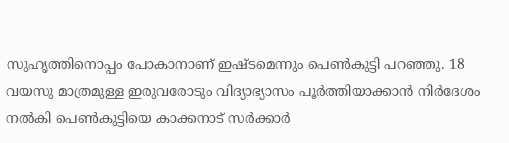സുഹൃത്തിനൊപ്പം പോകാനാണ് ഇഷ്ടമെന്നും പെണ്‍കുട്ടി പറഞ്ഞു. 18 വയസു മാത്രമുള്ള ഇരുവരോടും വിദ്യാഭ്യാസം പൂര്‍ത്തിയാക്കാന്‍ നിര്‍ദേശം നല്‍കി പെണ്‍കുട്ടിയെ കാക്കനാട് സര്‍ക്കാര്‍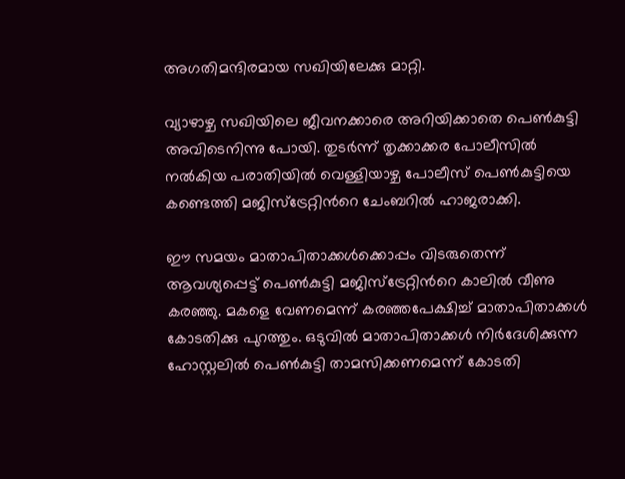അഗതിമന്ദിരമായ സഖിയിലേക്കു മാറ്റി.

വ്യാഴാഴ്ച സഖിയിലെ ജീവനക്കാരെ അറിയിക്കാതെ പെണ്‍കുട്ടി അവിടെനിന്നു പോയി. തുടര്‍ന്ന് തൃക്കാക്കര പോലീസില്‍ നല്‍കിയ പരാതിയില്‍ വെള്ളിയാഴ്ച പോലീസ് പെണ്‍കുട്ടിയെ കണ്ടെത്തി മജിസ്ട്രേറ്റിന്‍റെ ചേംബറില്‍ ഹാജരാക്കി.

ഈ സമയം മാതാപിതാക്കള്‍ക്കൊപ്പം വിടരുതെന്ന് ആവശ്യപ്പെട്ട് പെണ്‍കുട്ടി മജിസ്ട്രേറ്റിന്‍റെ കാലില്‍ വീണു കരഞ്ഞു. മകളെ വേണമെന്ന് കരഞ്ഞപേക്ഷിച്ച്‌ മാതാപിതാക്കള്‍ കോടതിക്കു പുറത്തും. ഒടുവില്‍ മാതാപിതാക്കള്‍ നിര്‍ദേശിക്കുന്ന ഹോസ്റ്റലില്‍ പെണ്‍കുട്ടി താമസിക്കണമെന്ന് കോടതി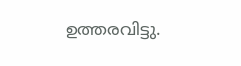ഉത്തരവിട്ടു.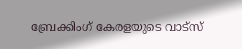ബ്രേക്കിംഗ് കേരളയുടെ വാട്സ്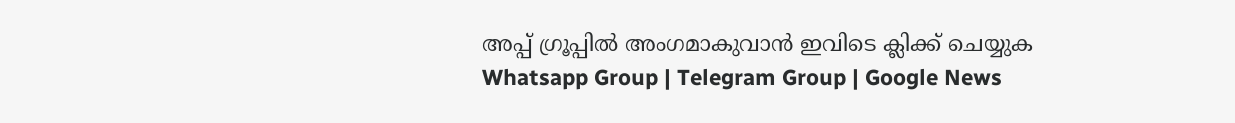അപ്പ് ഗ്രൂപ്പിൽ അംഗമാകുവാൻ ഇവിടെ ക്ലിക്ക് ചെയ്യുക Whatsapp Group | Telegram Group | Google News